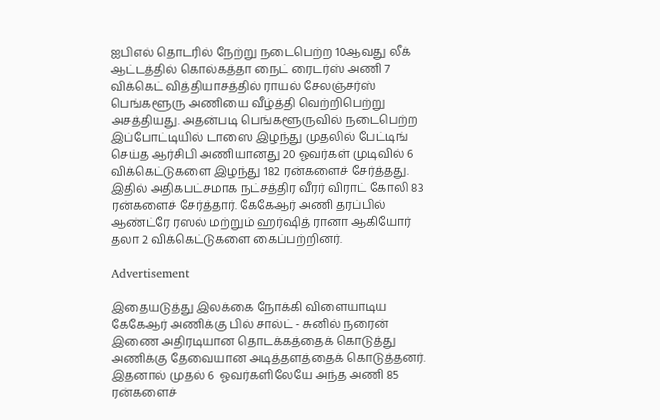ஐபிஎல் தொடரில் நேற்று நடைபெற்ற 10ஆவது லீக் ஆட்டத்தில் கொல்கத்தா நைட் ரைடர்ஸ் அணி 7 விக்கெட் வித்தியாசத்தில் ராயல் சேலஞ்சர்ஸ் பெங்களூரு அணியை வீழ்த்தி வெற்றிபெற்று அசத்தியது. அதன்படி பெங்களூருவில் நடைபெற்ற இப்போட்டியில் டாஸை இழந்து முதலில் பேட்டிங் செய்த ஆர்சிபி அணியானது 20 ஓவர்கள் முடிவில் 6 விக்கெட்டுகளை இழந்து 182 ரன்களைச் சேர்த்தது. இதில் அதிகபட்சமாக நட்சத்திர வீரர் விராட் கோலி 83 ரன்களைச் சேர்த்தார். கேகேஆர் அணி தரப்பில் ஆண்ட்ரே ரஸல் மற்றும் ஹர்ஷித் ரானா ஆகியோர் தலா 2 விக்கெட்டுகளை கைப்பற்றினர்.

Advertisement

இதையடுத்து இலக்கை நோக்கி விளையாடிய கேகேஆர் அணிக்கு பில் சால்ட் - சுனில் நரைன் இணை அதிரடியான தொடக்கத்தைக் கொடுத்து அணிக்கு தேவையான அடித்தளத்தைக் கொடுத்தனர். இதனால் முதல் 6  ஓவர்களிலேயே அந்த அணி 85  ரன்களைச்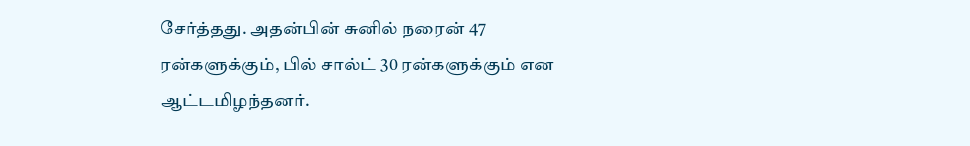சேர்த்தது. அதன்பின் சுனில் நரைன் 47 ரன்களுக்கும், பில் சால்ட் 30 ரன்களுக்கும் என ஆட்டமிழந்தனர்.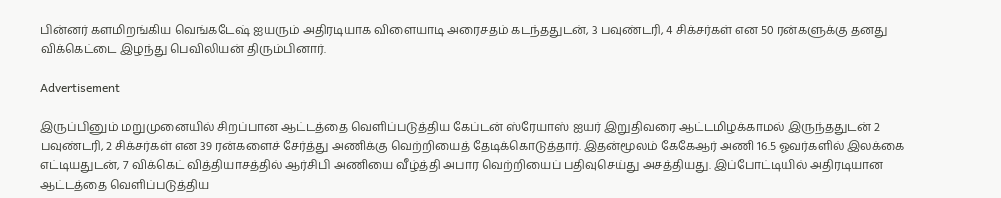பின்னர் களமிறங்கிய வெங்கடேஷ் ஐயரும் அதிரடியாக விளையாடி அரைசதம் கடந்ததுடன், 3 பவுண்டரி, 4 சிக்சர்கள் என 50 ரன்களுக்கு தனது விக்கெட்டை இழந்து பெவிலியன் திரும்பினார்.

Advertisement

இருப்பினும் மறுமுனையில் சிறப்பான ஆட்டத்தை வெளிப்படுத்திய கேப்டன் ஸ்ரேயாஸ் ஐயர் இறுதிவரை ஆட்டமிழக்காமல் இருந்ததுடன் 2 பவுண்டரி, 2 சிக்சர்கள் என 39 ரன்களைச் சேர்த்து அணிக்கு வெற்றியைத் தேடிக்கொடுத்தார். இதன்மூலம் கேகேஆர் அணி 16.5 ஓவர்களில் இலக்கை எட்டியதுடன், 7 விக்கெட் வித்தியாசத்தில் ஆர்சிபி அணியை வீழ்த்தி அபார வெற்றியைப் பதிவுசெய்து அசத்தியது. இப்போட்டியில் அதிரடியான ஆட்டத்தை வெளிப்படுத்திய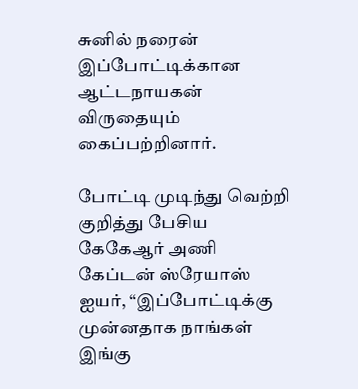சுனில் நரைன் இப்போட்டிக்கான ஆட்டநாயகன் விருதையும் கைப்பற்றினார்.

போட்டி முடிந்து வெற்றி குறித்து பேசிய கேகேஆர் அணி கேப்டன் ஸ்ரேயாஸ் ஐயர், “இப்போட்டிக்கு முன்னதாக நாங்கள் இங்கு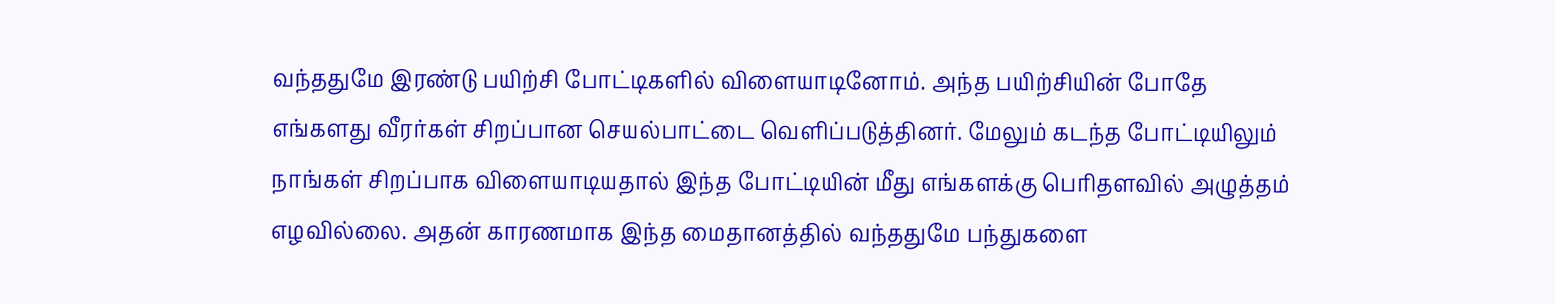வந்ததுமே இரண்டு பயிற்சி போட்டிகளில் விளையாடினோம். அந்த பயிற்சியின் போதே எங்களது வீரர்கள் சிறப்பான செயல்பாட்டை வெளிப்படுத்தினர். மேலும் கடந்த போட்டியிலும் நாங்கள் சிறப்பாக விளையாடியதால் இந்த போட்டியின் மீது எங்களக்கு பெரிதளவில் அழுத்தம் எழவில்லை. அதன் காரணமாக இந்த மைதானத்தில் வந்ததுமே பந்துகளை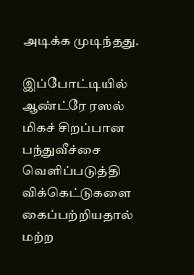அடிக்க முடிந்தது.

இப்போட்டியில் ஆண்ட்ரே ரஸல் மிகச் சிறப்பான பந்துவீச்சை வெளிப்படுத்தி விக்கெட்டுகளை கைப்பற்றியதால் மற்ற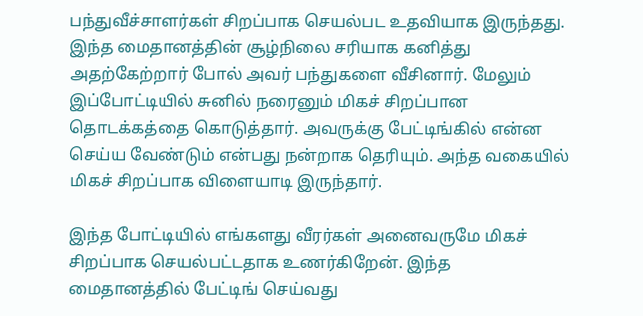பந்துவீச்சாளர்கள் சிறப்பாக செயல்பட உதவியாக இருந்தது.  இந்த மைதானத்தின் சூழ்நிலை சரியாக கனித்து அதற்கேற்றார் போல் அவர் பந்துகளை வீசினார். மேலும் இப்போட்டியில் சுனில் நரைனும் மிகச் சிறப்பான தொடக்கத்தை கொடுத்தார். அவருக்கு பேட்டிங்கில் என்ன செய்ய வேண்டும் என்பது நன்றாக தெரியும். அந்த வகையில் மிகச் சிறப்பாக விளையாடி இருந்தார்.

இந்த போட்டியில் எங்களது வீரர்கள் அனைவருமே மிகச் சிறப்பாக செயல்பட்டதாக உணர்கிறேன். இந்த மைதானத்தில் பேட்டிங் செய்வது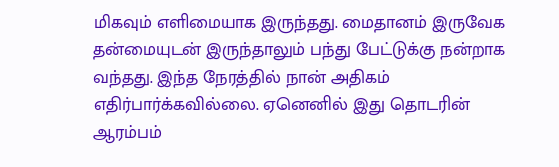மிகவும் எளிமையாக இருந்தது. மைதானம் இருவேக தன்மையுடன் இருந்தாலும் பந்து பேட்டுக்கு நன்றாக வந்தது. இந்த நேரத்தில் நான் அதிகம் எதிர்பார்க்கவில்லை. ஏனெனில் இது தொடரின் ஆரம்பம்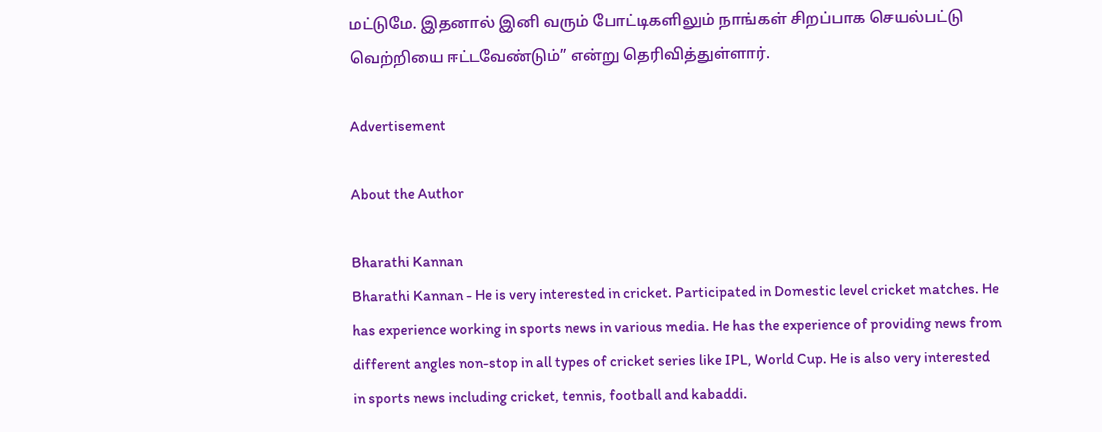மட்டுமே. இதனால் இனி வரும் போட்டிகளிலும் நாங்கள் சிறப்பாக செயல்பட்டு வெற்றியை ஈட்டவேண்டும்” என்று தெரிவித்துள்ளார்.

Advertisement

About the Author

Bharathi Kannan
Bharathi Kannan - He is very interested in cricket. Participated in Domestic level cricket matches. He has experience working in sports news in various media. He has the experience of providing news from different angles non-stop in all types of cricket series like IPL, World Cup. He is also very interested in sports news including cricket, tennis, football and kabaddi.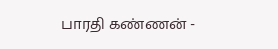பாரதி கண்ணன் -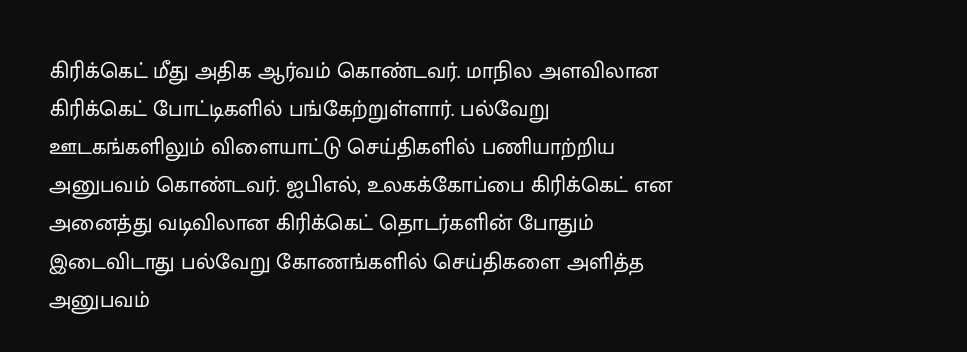கிரிக்கெட் மீது அதிக ஆர்வம் கொண்டவர். மாநில அளவிலான கிரிக்கெட் போட்டிகளில் பங்கேற்றுள்ளார். பல்வேறு ஊடகங்களிலும் விளையாட்டு செய்திகளில் பணியாற்றிய அனுபவம் கொண்டவர். ஐபிஎல், உலகக்கோப்பை கிரிக்கெட் என அனைத்து வடிவிலான கிரிக்கெட் தொடர்களின் போதும் இடைவிடாது பல்வேறு கோணங்களில் செய்திகளை அளித்த அனுபவம்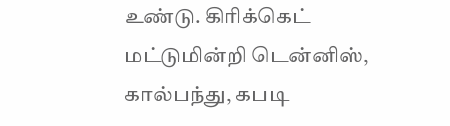உண்டு. கிரிக்கெட் மட்டுமின்றி டென்னிஸ், கால்பந்து, கபடி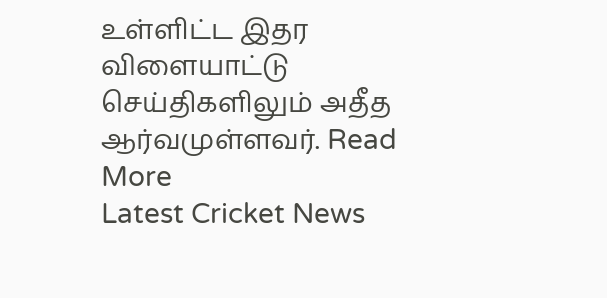உள்ளிட்ட இதர விளையாட்டு செய்திகளிலும் அதீத ஆர்வமுள்ளவர். Read More
Latest Cricket News